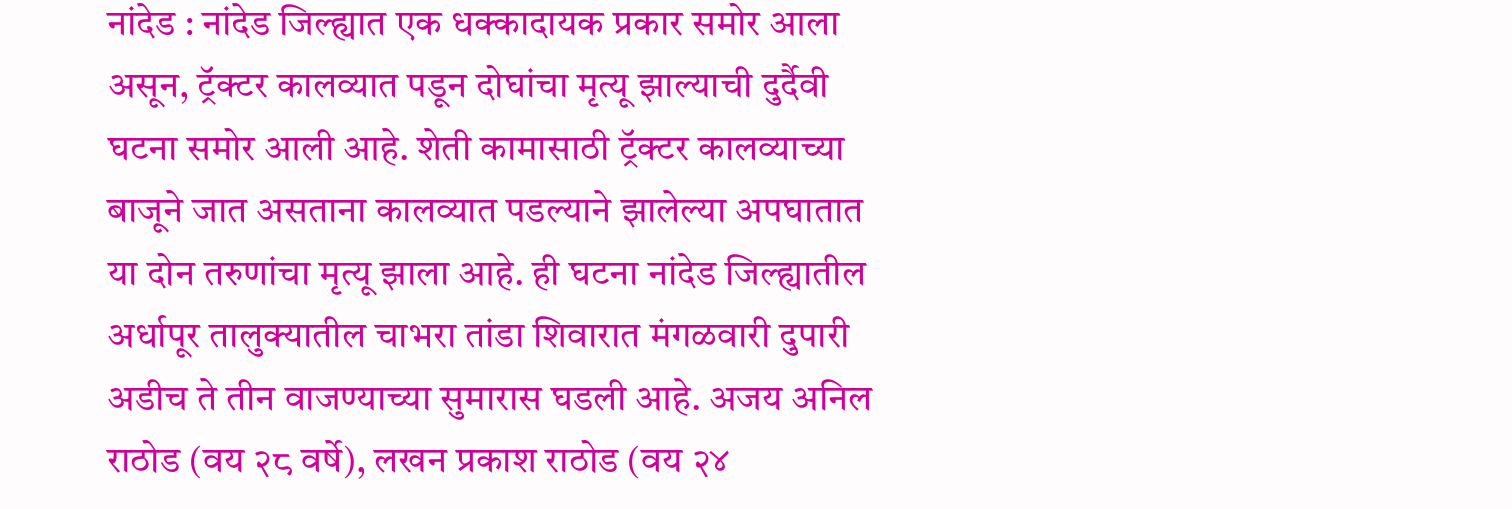नांदेड : नांदेड जिल्ह्यात एक धक्कादायक प्रकार समोर आला असून, ट्रॅक्टर कालव्यात पडून दोघांचा मृत्यू झाल्याची दुर्दैवी घटना समोर आली आहे. शेती कामासाठी ट्रॅक्टर कालव्याच्या बाजूने जात असताना कालव्यात पडल्याने झालेल्या अपघातात या दोन तरुणांचा मृत्यू झाला आहे. ही घटना नांदेड जिल्ह्यातील अर्धापूर तालुक्यातील चाभरा तांडा शिवारात मंगळवारी दुपारी अडीच ते तीन वाजण्याच्या सुमारास घडली आहे. अजय अनिल राठोड (वय २८ वर्षे), लखन प्रकाश राठोड (वय २४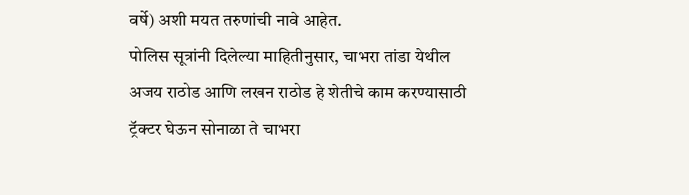वर्षे) अशी मयत तरुणांची नावे आहेत.
पोलिस सूत्रांनी दिलेल्या माहितीनुसार, चाभरा तांडा येथील अजय राठोड आणि लखन राठोड हे शेतीचे काम करण्यासाठी ट्रॅक्टर घेऊन सोनाळा ते चाभरा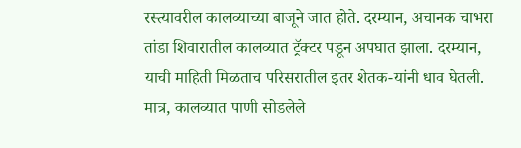रस्त्यावरील कालव्याच्या बाजूने जात होते. दरम्यान, अचानक चाभरा तांडा शिवारातील कालव्यात ट्रॅक्टर पडून अपघात झाला. दरम्यान, याची माहिती मिळताच परिसरातील इतर शेतक-यांनी धाव घेतली. मात्र, कालव्यात पाणी सोडलेले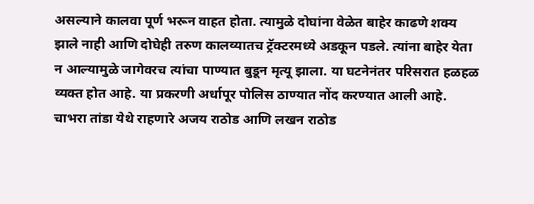असल्याने कालवा पूर्ण भरून वाहत होता. त्यामुळे दोघांना वेळेत बाहेर काढणे शक्य झाले नाही आणि दोघेही तरुण कालव्यातच ट्रॅक्टरमध्ये अडकून पडले. त्यांना बाहेर येता न आल्यामुळे जागेवरच त्यांचा पाण्यात बुडून मृत्यू झाला. या घटनेनंतर परिसरात हळहळ व्यक्त होत आहे. या प्रकरणी अर्धापूर पोलिस ठाण्यात नोंद करण्यात आली आहे.
चाभरा तांडा येथे राहणारे अजय राठोड आणि लखन राठोड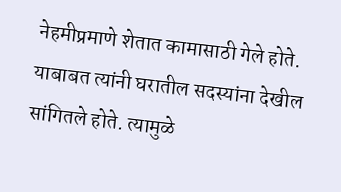नेहमीप्रमाणे शेतात कामासाठी गेले होते. याबाबत त्यांनी घरातील सदस्यांना देखील सांगितले होते. त्यामुळे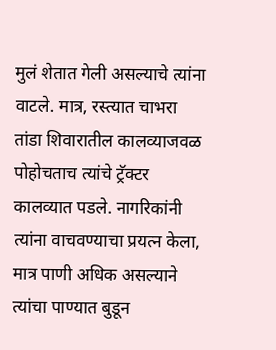मुलं शेतात गेली असल्याचे त्यांना वाटले. मात्र, रस्त्यात चाभरा तांडा शिवारातील कालव्याजवळ पोहोचताच त्यांचे ट्रॅक्टर कालव्यात पडले. नागरिकांनी त्यांना वाचवण्याचा प्रयत्न केला, मात्र पाणी अधिक असल्याने त्यांचा पाण्यात बुडून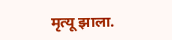मृत्यू झाला.